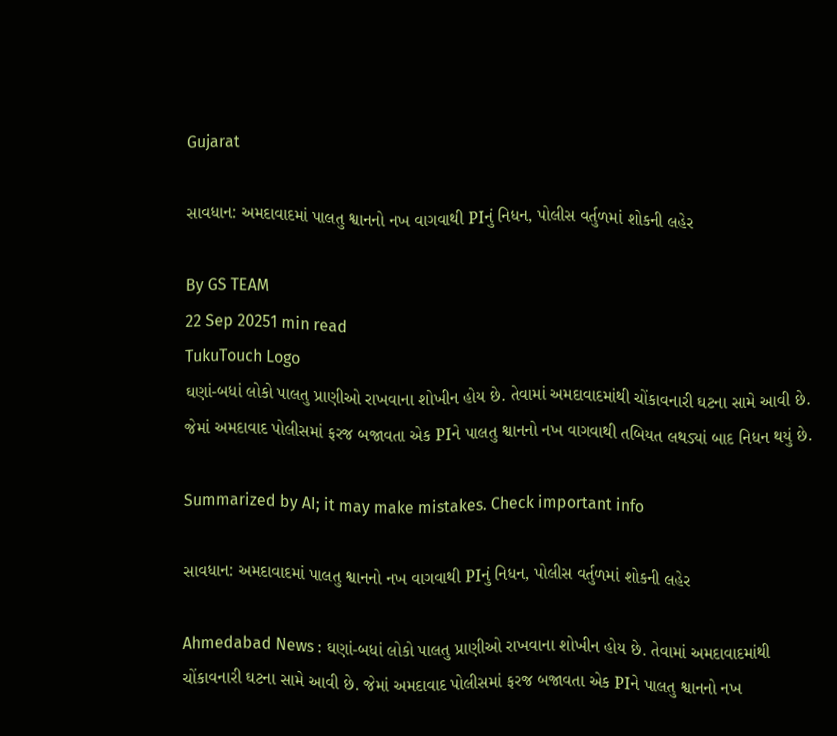Gujarat

સાવધાન: અમદાવાદમાં પાલતુ શ્વાનનો નખ વાગવાથી PIનું નિધન, પોલીસ વર્તુળમાં શોકની લહેર

By GS TEAM
22 Sep 20251 min read
TukuTouch Logo
ઘણાં-બધાં લોકો પાલતુ પ્રાણીઓ રાખવાના શોખીન હોય છે. તેવામાં અમદાવાદમાંથી ચોંકાવનારી ઘટના સામે આવી છે. જેમાં અમદાવાદ પોલીસમાં ફરજ બજાવતા એક PIને પાલતુ શ્વાનનો નખ વાગવાથી તબિયત લથડ્યાં બાદ નિધન થયું છે.

Summarized by AI; it may make mistakes. Check important info

સાવધાન: અમદાવાદમાં પાલતુ શ્વાનનો નખ વાગવાથી PIનું નિધન, પોલીસ વર્તુળમાં શોકની લહેર

Ahmedabad News : ઘણાં-બધાં લોકો પાલતુ પ્રાણીઓ રાખવાના શોખીન હોય છે. તેવામાં અમદાવાદમાંથી ચોંકાવનારી ઘટના સામે આવી છે. જેમાં અમદાવાદ પોલીસમાં ફરજ બજાવતા એક PIને પાલતુ શ્વાનનો નખ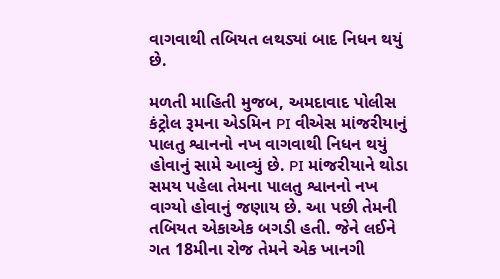વાગવાથી તબિયત લથડ્યાં બાદ નિધન થયું છે.

મળતી માહિતી મુજબ, અમદાવાદ પોલીસ કંટ્રોલ રૂમના એડમિન PI વીએસ માંજરીયાનું પાલતુ શ્વાનનો નખ વાગવાથી નિધન થયું હોવાનું સામે આવ્યું છે. PI માંજરીયાને થોડા સમય પહેલા તેમના પાલતુ શ્વાનનો નખ વાગ્યો હોવાનું જણાય છે. આ પછી તેમની તબિયત એકાએક બગડી હતી. જેને લઈને ગત 18મીના રોજ તેમને એક ખાનગી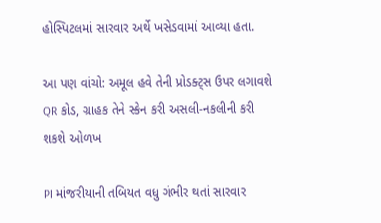હોસ્પિટલમાં સારવાર અર્થે ખસેડવામાં આવ્યા હતા.

આ પણ વાંચો: અમૂલ હવે તેની પ્રોડક્ટ્સ ઉપર લગાવશે QR કોડ, ગ્રાહક તેને સ્કેન કરી અસલી-નકલીની કરી શકશે ઓળખ

PI માંજરીયાની તબિયત વધુ ગંભીર થતાં સારવાર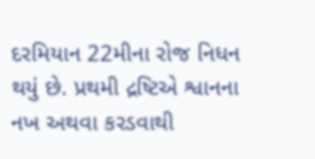દરમિયાન 22મીના રોજ નિધન થયું છે. પ્રથમી દ્રષ્ટિએ શ્વાનના નખ અથવા કરડવાથી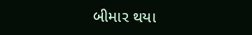બીમાર થયા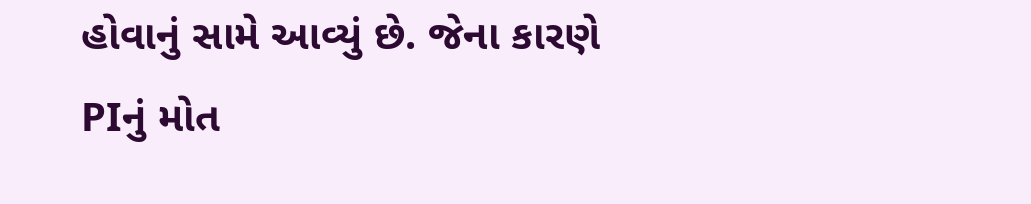હોવાનું સામે આવ્યું છે. જેના કારણે PIનું મોત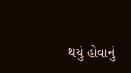થયું હોવાનું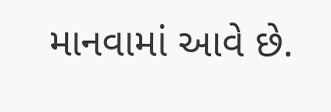માનવામાં આવે છે.